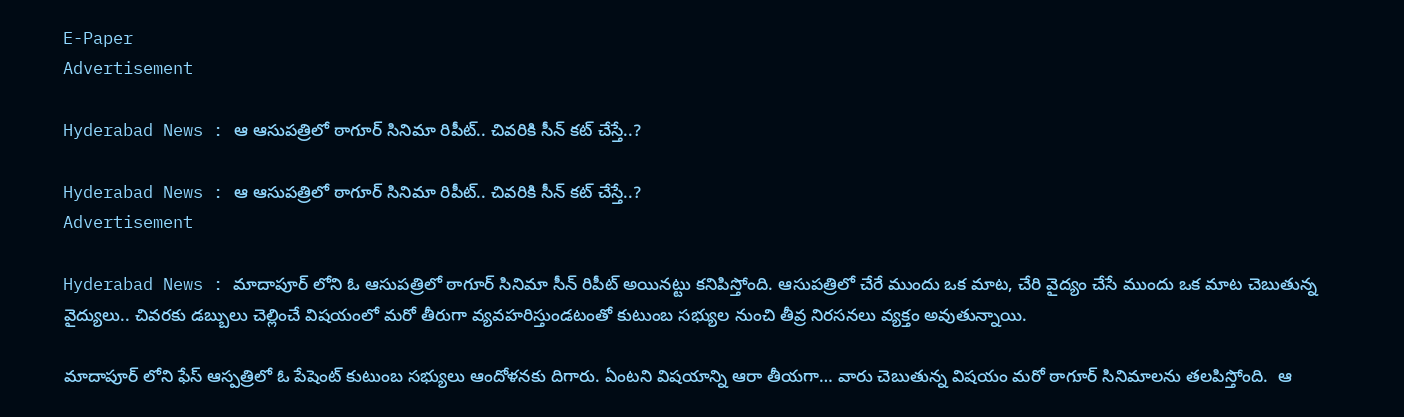E-Paper
Advertisement

Hyderabad News : ఆ ఆసుపత్రిలో ఠాగూర్ సినిమా రిపీట్.. చివరికి సీన్ కట్ చేస్తే..?

Hyderabad News : ఆ ఆసుపత్రిలో ఠాగూర్ సినిమా రిపీట్.. చివరికి సీన్ కట్ చేస్తే..?
Advertisement

Hyderabad News : మాదాపూర్ లోని ఓ ఆసుపత్రిలో ఠాగూర్ సినిమా సీన్ రిపీట్ అయినట్టు కనిపిస్తోంది. ఆసుపత్రిలో చేరే ముందు ఒక మాట, చేరి వైద్యం చేసే ముందు ఒక మాట చెబుతున్న వైద్యులు.. చివరకు డబ్బులు చెల్లించే విషయంలో మరో తీరుగా వ్యవహరిస్తుండటంతో కుటుంబ సభ్యుల నుంచి తీవ్ర నిరసనలు వ్యక్తం అవుతున్నాయి.

మాదాపూర్ లోని ఫేస్ ఆస్పత్రిలో ఓ పేషెంట్ కుటుంబ సభ్యులు ఆందోళనకు దిగారు. ఏంటని విషయాన్ని ఆరా తీయగా… వారు చెబుతున్న విషయం మరో ఠాగూర్ సినిమాలను తలపిస్తోంది.  ఆ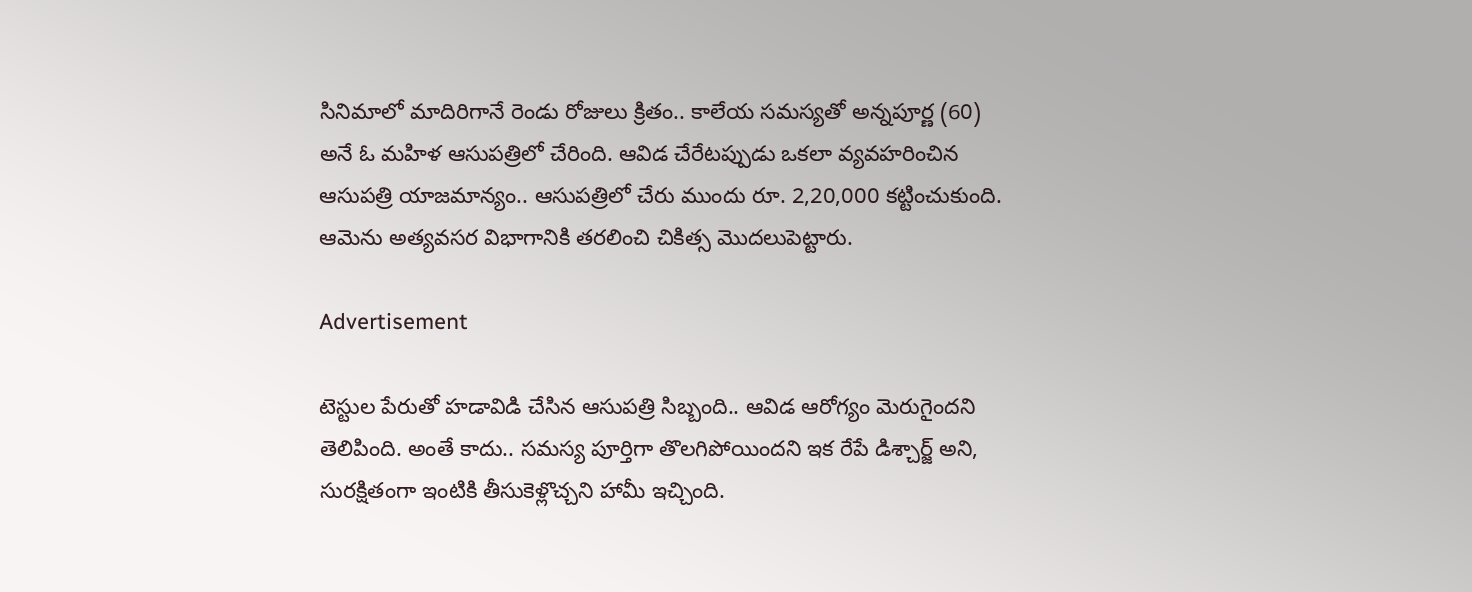సినిమాలో మాదిరిగానే రెండు రోజులు క్రితం.. కాలేయ సమస్యతో అన్నపూర్ణ (60) అనే ఓ మహిళ ఆసుపత్రిలో చేరింది. ఆవిడ చేరేటప్పుడు ఒకలా వ్యవహరించిన ఆసుపత్రి యాజమాన్యం.. ఆసుపత్రిలో చేరు ముందు రూ. 2,20,000 కట్టించుకుంది. ఆమెను అత్యవసర విభాగానికి తరలించి చికిత్స మొదలుపెట్టారు.

Advertisement

టెస్టుల పేరుతో హడావిడి చేసిన ఆసుపత్రి సిబ్బంది.. ఆవిడ ఆరోగ్యం మెరుగైందని తెలిపింది. అంతే కాదు.. సమస్య పూర్తిగా తొలగిపోయిందని ఇక రేపే డిశ్చార్జ్ అని, సురక్షితంగా ఇంటికి తీసుకెళ్లొచ్చని హామీ ఇచ్చింది.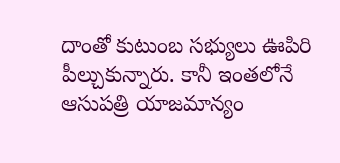దాంతో కుటుంబ సభ్యులు ఊపిరి పీల్చుకున్నారు. కానీ ఇంతలోనే ఆసుపత్రి యాజమాన్యం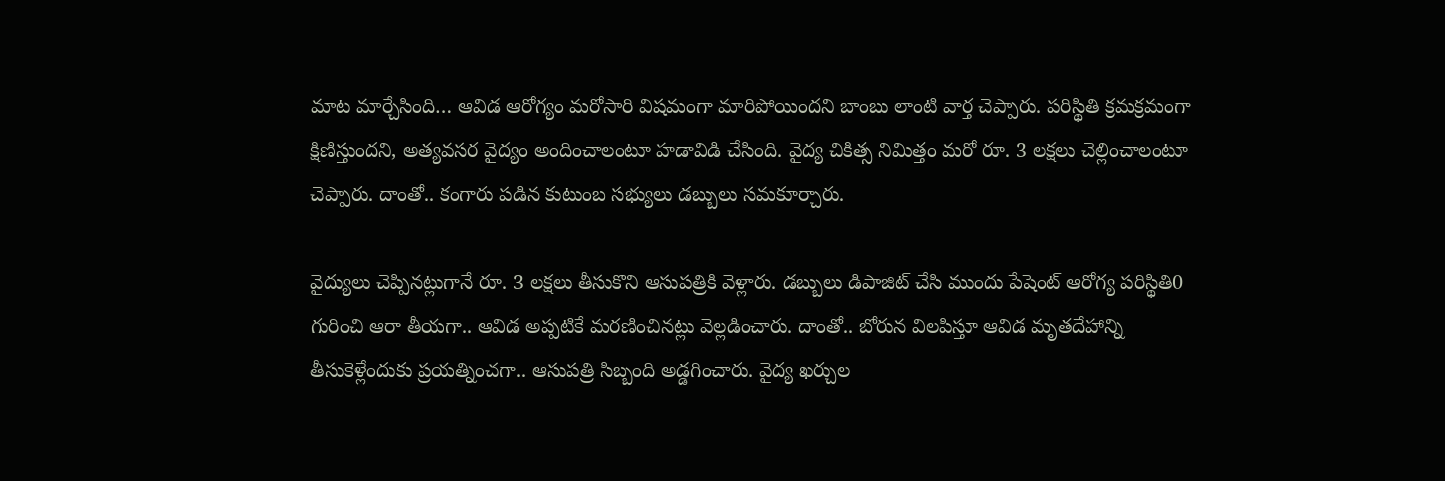మాట మార్చేసింది… ఆవిడ ఆరోగ్యం మరోసారి విషమంగా మారిపోయిందని బాంబు లాంటి వార్త చెప్పారు. పరిస్థితి క్రమక్రమంగా క్షిణిస్తుందని, అత్యవసర వైద్యం అందించాలంటూ హడావిడి చేసింది. వైద్య చికిత్స నిమిత్తం మరో రూ. 3 లక్షలు చెల్లించాలంటూ చెప్పారు. దాంతో.. కంగారు పడిన కుటుంబ సభ్యులు డబ్బులు సమకూర్చారు.

వైద్యులు చెప్పినట్లుగానే రూ. 3 లక్షలు తీసుకొని ఆసుపత్రికి వెళ్లారు. డబ్బులు డిపాజిట్ చేసి ముందు పేషెంట్ ఆరోగ్య పరిస్థితి0 గురించి ఆరా తీయగా.. ఆవిడ అప్పటికే మరణించినట్లు వెల్లడించారు. దాంతో.. బోరున విలపిస్తూ ఆవిడ మృతదేహాన్ని తీసుకెళ్లేందుకు ప్రయత్నించగా.. ఆసుపత్రి సిబ్బంది అడ్డగించారు. వైద్య ఖర్చుల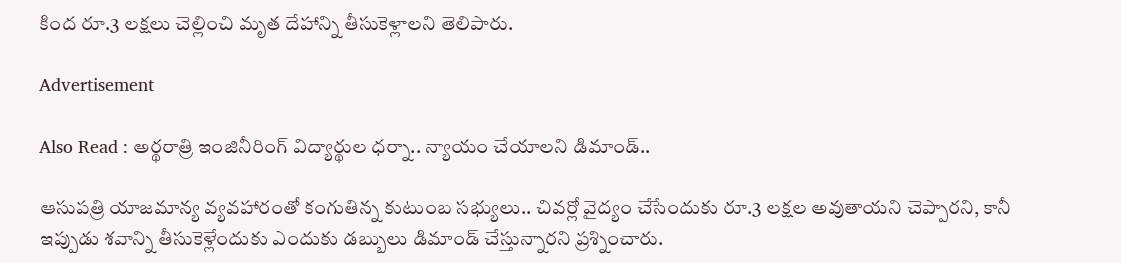కింద రూ.3 లక్షలు చెల్లించి మృత దేహాన్ని తీసుకెళ్లాలని తెలిపారు.

Advertisement

Also Read : అర్థరాత్రి ఇంజినీరింగ్ విద్యార్థుల ధర్నా.. న్యాయం చేయాలని డిమాండ్..

ఆసుపత్రి యాజమాన్య వ్యవహారంతో కంగుతిన్న కుటుంబ సభ్యులు.. చివర్లో వైద్యం చేసేందుకు రూ.3 లక్షల అవుతాయని చెప్పారని, కానీ ఇప్పుడు శవాన్ని తీసుకెళ్లేందుకు ఎందుకు డబ్బులు డిమాండ్ చేస్తున్నారని ప్రశ్నించారు.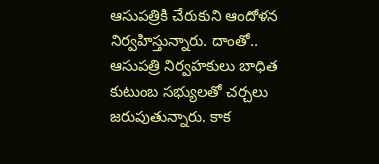ఆసుపత్రికి చేరుకుని ఆందోళన నిర్వహిస్తున్నారు. దాంతో.. ఆసుపత్రి నిర్వహకులు బాధిత కుటుంబ సభ్యులతో చర్చలు జరుపుతున్నారు. కాక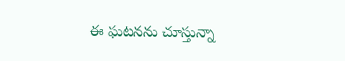ఈ ఘటనను చూస్తున్నా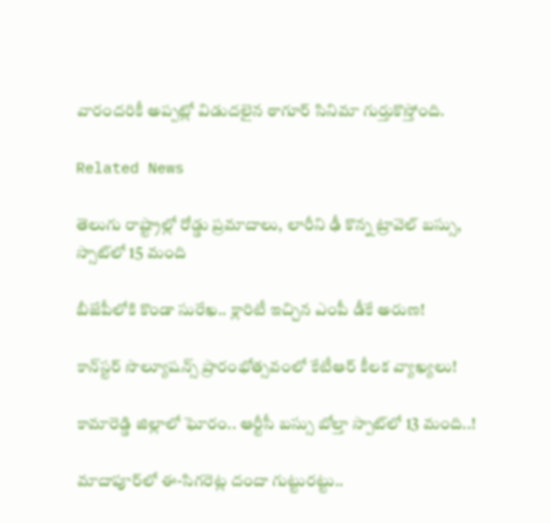వారందరికీ అప్పట్లో విడుదలైన ఠాగూర్ సినిమా గుర్తుకొస్తోంది.

Related News

తెలుగు రాష్ట్రాల్లో రోడ్డు ప్రమాదాలు, లారీని ఢీ కొన్న ట్రావెల్ బస్సు, స్సాట్‌లో 15 మంది

బీజేపీలోకి కొండా సురేఖ.. క్లారిటీ ఇచ్చిన ఎంపీ డీకే అరుణ!

కాన్‌స్టర్ సొల్యూషన్స్ ప్రారంభోత్సవంలో కేటీఆర్ కీలక వ్యాఖ్యలు!

కామారెడ్డి జిల్లాలో ఘోరం.. ఆర్టీసీ బస్సు బోల్తా స్పాట్‌లో 13 మంది..!

మాదాపూర్‌లో ఈ-సిగరెట్ల దందా గుట్టురట్టు..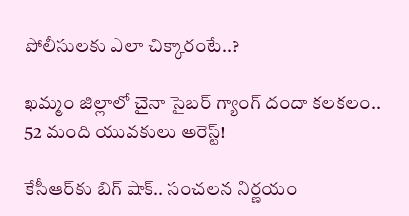పోలీసులకు ఎలా చిక్కారంటే..?

ఖమ్మం జిల్లాలో చైనా సైబర్ గ్యాంగ్ దందా కలకలం.. 52 మంది యువకులు అరెస్ట్!

కేసీఆర్‌కు బిగ్ షాక్.. సంచలన నిర్ణయం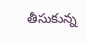తీసుకున్న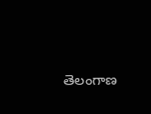తెలంగాణ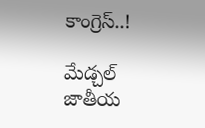కాంగ్రెస్..!

మేడ్చల్ జాతీయ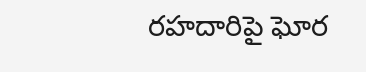రహదారిపై ఘోర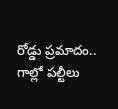రోడ్డు ప్రమాదం.. గాల్లో పల్టీలు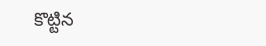కొట్టిన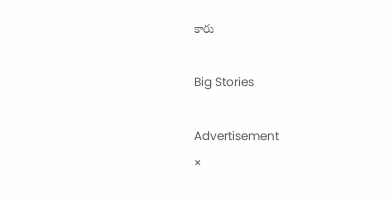కారు

Big Stories

Advertisement
×